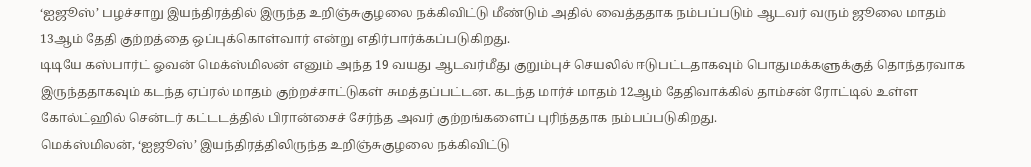‘ஐஜூஸ்’ பழச்சாறு இயந்திரத்தில் இருந்த உறிஞ்சுகுழலை நக்கிவிட்டு மீண்டும் அதில் வைத்ததாக நம்பப்படும் ஆடவர் வரும் ஜூலை மாதம் 13ஆம் தேதி குற்றத்தை ஒப்புக்கொள்வார் என்று எதிர்பார்க்கப்படுகிறது.
டிடியே கஸ்பார்ட் ஓவன் மெக்ஸ்மிலன் எனும் அந்த 19 வயது ஆடவர்மீது குறும்புச் செயலில் ஈடுபட்டதாகவும் பொதுமக்களுக்குத் தொந்தரவாக இருந்ததாகவும் கடந்த ஏப்ரல் மாதம் குற்றச்சாட்டுகள் சுமத்தப்பட்டன. கடந்த மார்ச் மாதம் 12ஆம் தேதிவாக்கில் தாம்சன் ரோட்டில் உள்ள கோல்ட்ஹில் சென்டர் கட்டடத்தில் பிரான்சைச் சேர்ந்த அவர் குற்றங்களைப் புரிந்ததாக நம்பப்படுகிறது.
மெக்ஸ்மிலன், ‘ஐஜூஸ்’ இயந்திரத்திலிருந்த உறிஞ்சுகுழலை நக்கிவிட்டு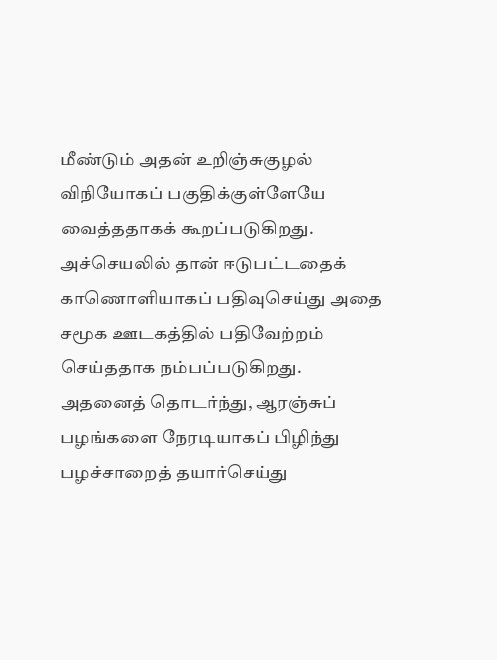மீண்டும் அதன் உறிஞ்சுகுழல் விநியோகப் பகுதிக்குள்ளேயே வைத்ததாகக் கூறப்படுகிறது. அச்செயலில் தான் ஈடுபட்டதைக் காணொளியாகப் பதிவுசெய்து அதை சமூக ஊடகத்தில் பதிவேற்றம் செய்ததாக நம்பப்படுகிறது.
அதனைத் தொடர்ந்து, ஆரஞ்சுப் பழங்களை நேரடியாகப் பிழிந்து பழச்சாறைத் தயார்செய்து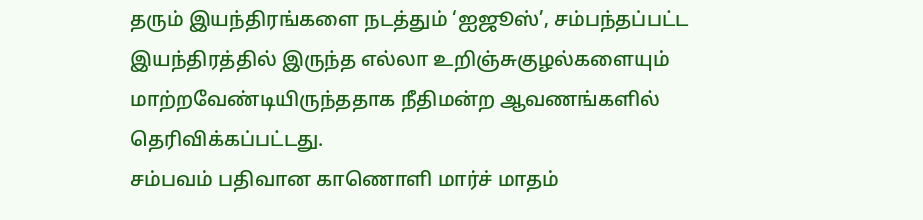தரும் இயந்திரங்களை நடத்தும் ‘ஐஜூஸ்’, சம்பந்தப்பட்ட இயந்திரத்தில் இருந்த எல்லா உறிஞ்சுகுழல்களையும் மாற்றவேண்டியிருந்ததாக நீதிமன்ற ஆவணங்களில் தெரிவிக்கப்பட்டது.
சம்பவம் பதிவான காணொளி மார்ச் மாதம்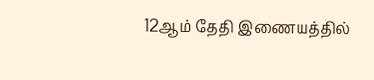12ஆம் தேதி இணையத்தில்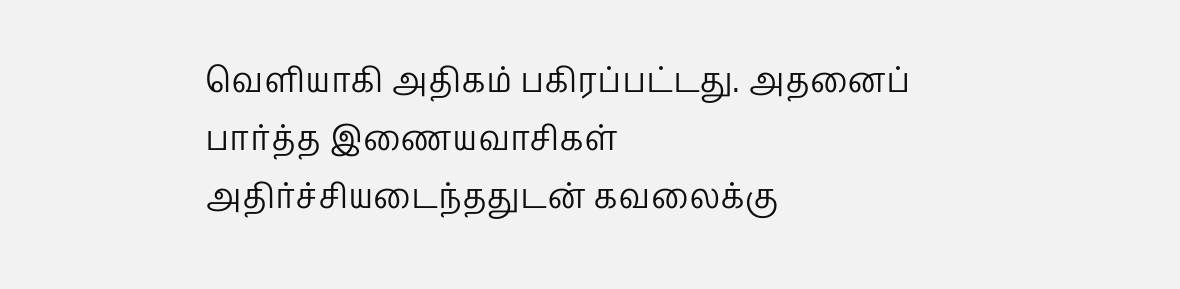வெளியாகி அதிகம் பகிரப்பட்டது. அதனைப் பார்த்த இணையவாசிகள் அதிர்ச்சியடைந்ததுடன் கவலைக்கு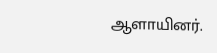ஆளாயினர்.